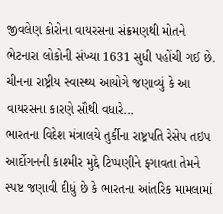જીવલેણ કોરોના વાયરસના સંક્રમણથી મોતને ભેટનારા લોકોની સંખ્યા 1631 સુધી પહોંચી ગઈ છે. ચીનના રાષ્ટ્રીય સ્વાસ્થ્ય આયોગે જણાવ્યું કે આ વાયરસના કારણે સૌથી વધારે...
ભારતના વિદેશ મંત્રાલયે તુર્કીના રાષ્ટ્રપતિ રેસેપ તઇપ આર્દોગનની કાશ્મીર મુદ્દે ટિપ્પણીને ફગાવતા તેમને સ્પષ્ટ જણાવી દીધું છે કે ભારતના આંતરિક મામલામાં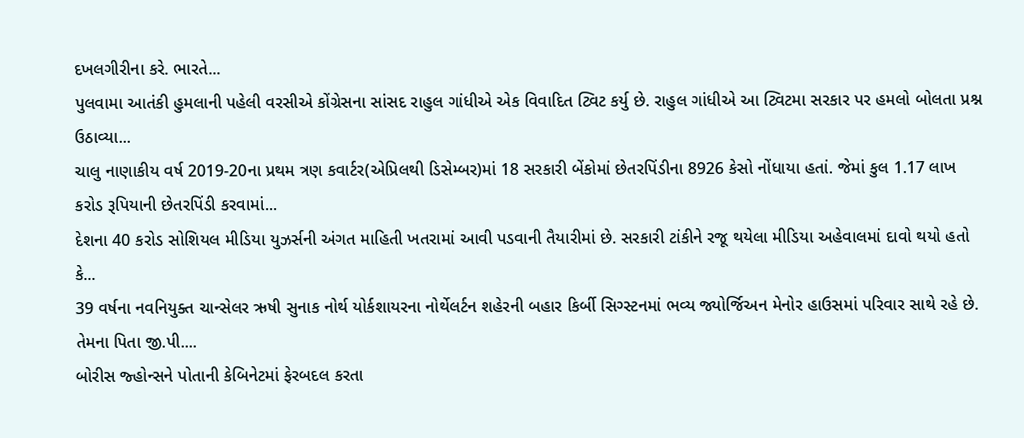દખલગીરીના કરે. ભારતે...
પુલવામા આતંકી હુમલાની પહેલી વરસીએ કોંગ્રેસના સાંસદ રાહુલ ગાંધીએ એક વિવાદિત ટ્વિટ કર્યુ છે. રાહુલ ગાંધીએ આ ટ્વિટમા સરકાર પર હમલો બોલતા પ્રશ્ન ઉઠાવ્યા...
ચાલુ નાણાકીય વર્ષ 2019-20ના પ્રથમ ત્રણ કવાર્ટર(એપ્રિલથી ડિસેમ્બર)માં 18 સરકારી બેંકોમાં છેતરપિંડીના 8926 કેસો નોંધાયા હતાં. જેમાં કુલ 1.17 લાખ કરોડ રૂપિયાની છેતરપિંડી કરવામાં...
દેશના 40 કરોડ સોશિયલ મીડિયા યુઝર્સની અંગત માહિતી ખતરામાં આવી પડવાની તૈયારીમાં છે. સરકારી ટાંકીને રજૂ થયેલા મીડિયા અહેવાલમાં દાવો થયો હતો કે...
39 વર્ષના નવનિયુક્ત ચાન્સેલર ઋષી સુનાક નોર્થ યોર્કશાયરના નોર્થેલર્ટન શહેરની બહાર કિર્બી સિગ્સ્ટનમાં ભવ્ય જ્યોર્જિઅન મેનોર હાઉસમાં પરિવાર સાથે રહે છે. તેમના પિતા જી.પી....
બોરીસ જ્હોન્સને પોતાની કેબિનેટમાં ફેરબદલ કરતા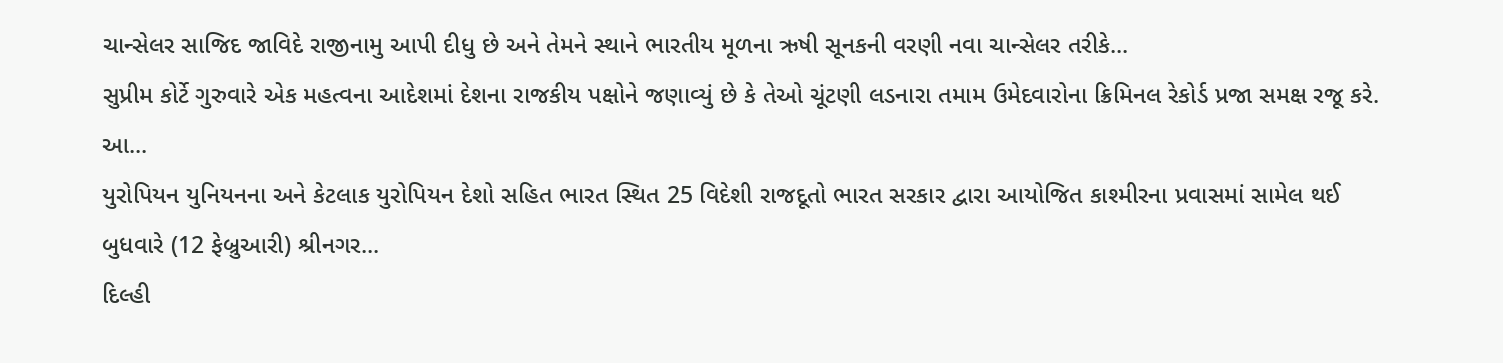ચાન્સેલર સાજિદ જાવિદે રાજીનામુ આપી દીધુ છે અને તેમને સ્થાને ભારતીય મૂળના ઋષી સૂનકની વરણી નવા ચાન્સેલર તરીકે...
સુપ્રીમ કોર્ટે ગુરુવારે એક મહત્વના આદેશમાં દેશના રાજકીય પક્ષોને જણાવ્યું છે કે તેઓ ચૂંટણી લડનારા તમામ ઉમેદવારોના ક્રિમિનલ રેકોર્ડ પ્રજા સમક્ષ રજૂ કરે. આ...
યુરોપિયન યુનિયનના અને કેટલાક યુરોપિયન દેશો સહિત ભારત સ્થિત 25 વિદેશી રાજદૂતો ભારત સરકાર દ્વારા આયોજિત કાશ્મીરના પ્રવાસમાં સામેલ થઈ બુધવારે (12 ફેબ્રુઆરી) શ્રીનગર...
દિલ્હી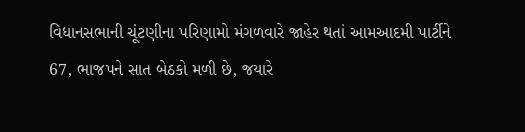વિધાનસભાની ચૂંટણીના પરિણામો મંગળવારે જાહેર થતાં આમઆદમી પાર્ટીને 67, ભાજપને સાત બેઠકો મળી છે, જયારે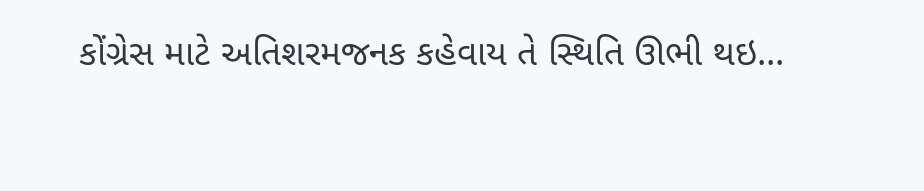કોંગ્રેસ માટે અતિશરમજનક કહેવાય તે સ્થિતિ ઊભી થઇ...